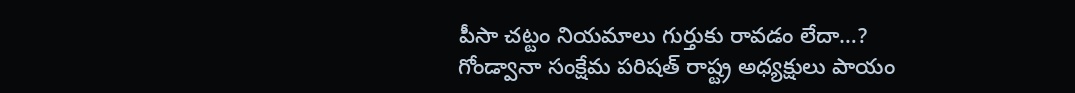పీసా చట్టం నియమాలు గుర్తుకు రావడం లేదా…?
గోండ్వానా సంక్షేమ పరిషత్ రాష్ట్ర అధ్యక్షులు పాయం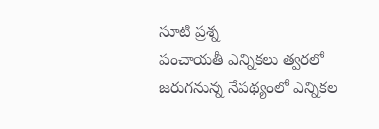సూటి ప్రశ్న
పంచాయతీ ఎన్నికలు త్వరలో జరుగనున్న నేపథ్యంలో ఎన్నికల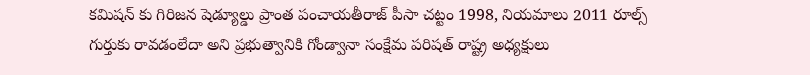కమిషన్ కు గిరిజన షెడ్యూల్డు ప్రాంత పంచాయతీరాజ్ పీసా చట్టం 1998, నియమాలు 2011 రూల్స్ గుర్తుకు రావడంలేదా అని ప్రభుత్వానికి గోండ్వానా సంక్షేమ పరిషత్ రాష్ట్ర అధ్యక్షులు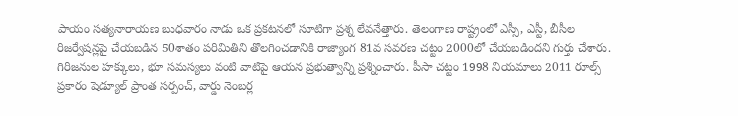పాయం సత్యనారాయణ బుధవారం నాడు ఒక ప్రకటనలో సూటిగా ప్రశ్న లేవనేత్తారు. తెలంగాణ రాష్ట్రంలో ఎస్సీ, ఎస్టీ, బీసీల రిజర్వేషన్లపై చేయబడిన 50శాతం పరిమితిని తొలగించడానికి రాజ్యాంగ 81వ సవరణ చట్టం 2000లో చేయబడిందని గుర్తు చేశారు. గిరిజనుల హక్కులు, భూ సమస్యలు వంటి వాటిపై ఆయన ప్రభుత్వాన్ని ప్రశ్నించారు. పీసా చట్టం 1998 నియమాలు 2011 రూల్స్ ప్రకారం షెడ్యూల్ ప్రాంత సర్పంచ్, వార్డు నెంబర్ల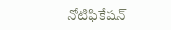నోటిఫికేషన్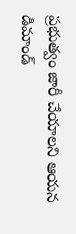ప్రభుత్వం జారీ చేయాలని ఆయన డిమాండ్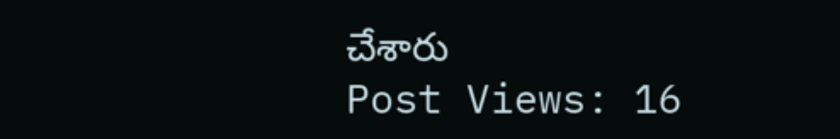చేశారు
Post Views: 16